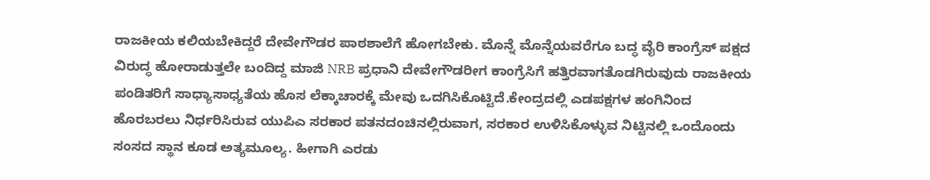ರಾಜಕೀಯ ಕಲಿಯಬೇಕಿದ್ದರೆ ದೇವೇಗೌಡರ ಪಾಠಶಾಲೆಗೆ ಹೋಗಬೇಕು. ಮೊನ್ನೆ ಮೊನ್ನೆಯವರೆಗೂ ಬದ್ಧ ವೈರಿ ಕಾಂಗ್ರೆಸ್ ಪಕ್ಷದ ವಿರುದ್ಧ ಹೋರಾಡುತ್ತಲೇ ಬಂದಿದ್ದ ಮಾಜಿ NRB ಪ್ರಧಾನಿ ದೇವೇಗೌಡರೀಗ ಕಾಂಗ್ರೆಸಿಗೆ ಹತ್ತಿರವಾಗತೊಡಗಿರುವುದು ರಾಜಕೀಯ ಪಂಡಿತರಿಗೆ ಸಾಧ್ಯಾಸಾಧ್ಯತೆಯ ಹೊಸ ಲೆಕ್ಕಾಚಾರಕ್ಕೆ ಮೇವು ಒದಗಿಸಿಕೊಟ್ಟಿದೆ.ಕೇಂದ್ರದಲ್ಲಿ ಎಡಪಕ್ಷಗಳ ಹಂಗಿನಿಂದ ಹೊರಬರಲು ನಿರ್ಧರಿಸಿರುವ ಯುಪಿಎ ಸರಕಾರ ಪತನದಂಚಿನಲ್ಲಿರುವಾಗ, ಸರಕಾರ ಉಳಿಸಿಕೊಳ್ಳುವ ನಿಟ್ಟಿನಲ್ಲಿ ಒಂದೊಂದು ಸಂಸದ ಸ್ಥಾನ ಕೂಡ ಅತ್ಯಮೂಲ್ಯ. ಹೀಗಾಗಿ ಎರಡು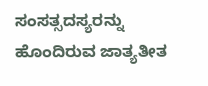ಸಂಸತ್ಸದಸ್ಯರನ್ನು ಹೊಂದಿರುವ ಜಾತ್ಯತೀತ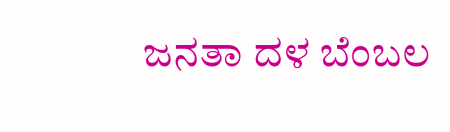ಜನತಾ ದಳ ಬೆಂಬಲ